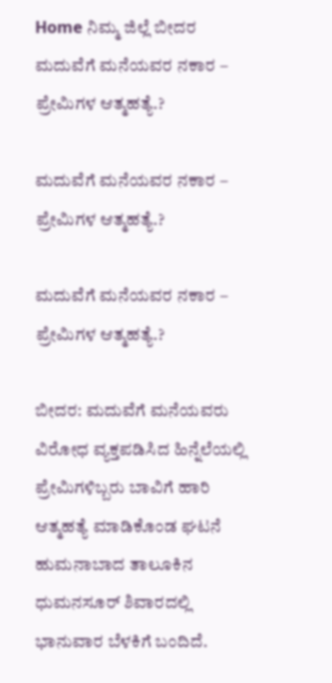Home ನಿಮ್ಮ ಜಿಲ್ಲೆ ಬೀದರ ಮದುವೆಗೆ ಮನೆಯವರ ನಕಾರ – ಪ್ರೇಮಿಗಳ ಆತ್ಮಹತ್ಯೆ.?

ಮದುವೆಗೆ ಮನೆಯವರ ನಕಾರ – ಪ್ರೇಮಿಗಳ ಆತ್ಮಹತ್ಯೆ.?

ಮದುವೆಗೆ ಮನೆಯವರ ನಕಾರ – ಪ್ರೇಮಿಗಳ ಆತ್ಮಹತ್ಯೆ.?

ಬೀದರ: ಮದುವೆಗೆ ಮನೆಯವರು ವಿರೋಧ ವ್ಯಕ್ತಪಡಿಸಿದ ಹಿನ್ನೆಲೆಯಲ್ಲಿ ಪ್ರೇಮಿಗಳಿಬ್ಬರು ಬಾವಿಗೆ ಹಾರಿ ಆತ್ಮಹತ್ಯೆ ಮಾಡಿಕೊಂಡ ಘಟನೆ ಹುಮನಾಬಾದ ತಾಲೂಕಿನ ಧುಮನಸೂರ್ ಶಿವಾರದಲ್ಲಿ ಭಾನುವಾರ ಬೆಳಕಿಗೆ ಬಂದಿದೆ.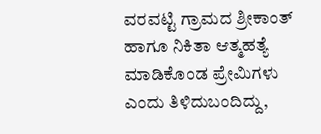ವರವಟ್ಟಿ ಗ್ರಾಮದ ಶ್ರೀಕಾಂತ್ ಹಾಗೂ ನಿಕಿತಾ ಆತ್ಮಹತ್ಯೆ ಮಾಡಿಕೊಂಡ ಪ್ರೇಮಿಗಳು ಎಂದು ತಿಳಿದುಬಂದಿದ್ದು,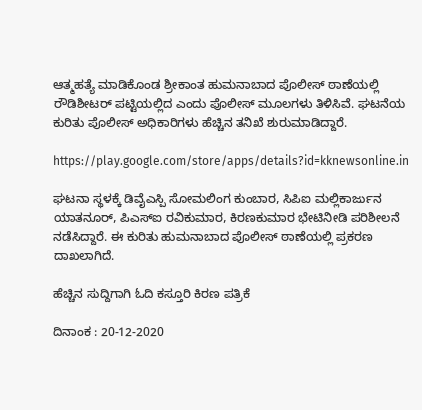ಆತ್ಮಹತ್ಯೆ ಮಾಡಿಕೊಂಡ ಶ್ರೀಕಾಂತ ಹುಮನಾಬಾದ ಪೊಲೀಸ್ ಠಾಣೆಯಲ್ಲಿ ರೌಡಿಶೀಟರ್ ಪಟ್ಟಿಯಲ್ಲಿದ ಎಂದು ಪೊಲೀಸ್ ಮೂಲಗಳು ತಿಳಿಸಿವೆ. ಘಟನೆಯ ಕುರಿತು ಪೊಲೀಸ್ ಅಧಿಕಾರಿಗಳು ಹೆಚ್ಚಿನ ತನಿಖೆ ಶುರುಮಾಡಿದ್ದಾರೆ.

https://play.google.com/store/apps/details?id=kknewsonline.in

ಘಟನಾ ಸ್ಥಳಕ್ಕೆ ಡಿವೈಎಸ್ಪಿ ಸೋಮಲಿಂಗ ಕುಂಬಾರ, ಸಿಪಿಐ ಮಲ್ಲಿಕಾರ್ಜುನ ಯಾತನೂರ್, ಪಿಎಸ್ಐ ರವಿಕುಮಾರ, ಕಿರಣಕುಮಾರ ಭೇಟಿನೀಡಿ ಪರಿಶೀಲನೆ ನಡೆಸಿದ್ದಾರೆ. ಈ ಕುರಿತು ಹುಮನಾಬಾದ ಪೊಲೀಸ್ ಠಾಣೆಯಲ್ಲಿ ಪ್ರಕರಣ ದಾಖಲಾಗಿದೆ.

ಹೆಚ್ಚಿನ ಸುದ್ದಿಗಾಗಿ ಓದಿ ಕಸ್ತೂರಿ ಕಿರಣ ಪತ್ರಿಕೆ

ದಿನಾಂಕ : 20-12-2020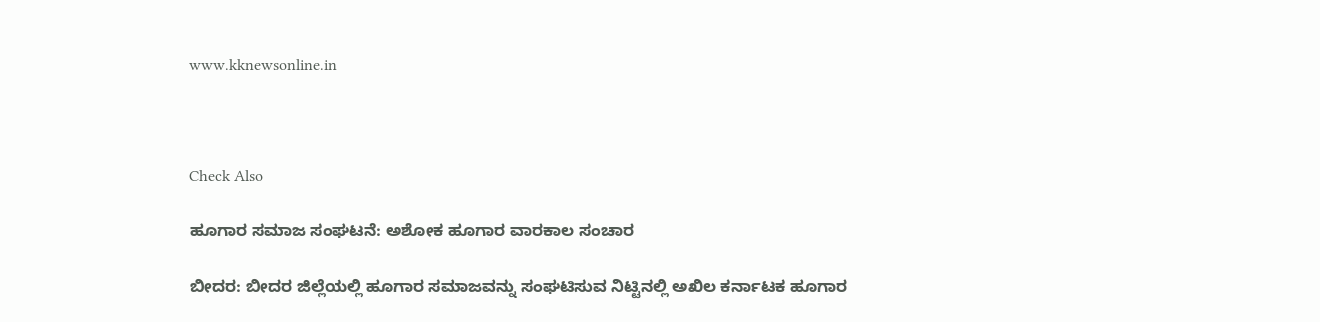www.kknewsonline.in



Check Also

ಹೂಗಾರ ಸಮಾಜ ಸಂಘಟನೆ: ಅಶೋಕ ಹೂಗಾರ ವಾರಕಾಲ ಸಂಚಾರ

ಬೀದರ: ಬೀದರ‌ ಜಿಲ್ಲೆಯಲ್ಲಿ ಹೂಗಾರ ಸಮಾಜವನ್ನು ಸಂಘಟಿಸುವ ನಿಟ್ಟಿನಲ್ಲಿ ಅಖಿಲ ಕರ್ನಾಟಕ ಹೂಗಾರ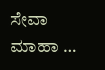ಸೇವಾ ಮಾಹಾ …